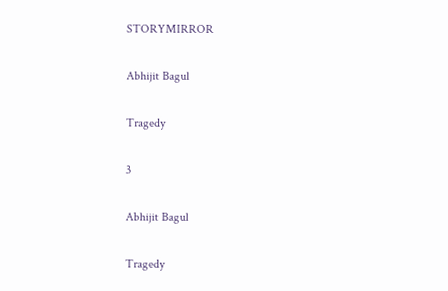STORYMIRROR

Abhijit Bagul

Tragedy

3

Abhijit Bagul

Tragedy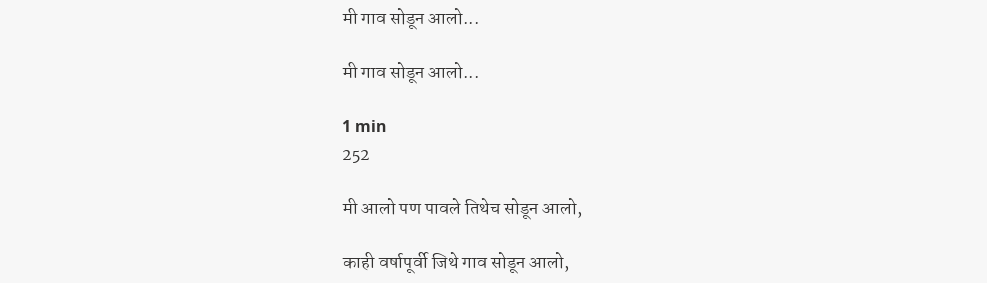मी गाव सोडून आलो...

मी गाव सोडून आलो...

1 min
252

मी आलो पण पावले तिथेच सोडून आलो,

काही वर्षापूर्वी जिथे गाव सोडून आलो,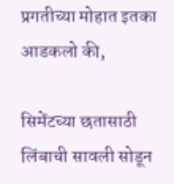प्रगतीच्या मोहात इतका आडकलो की,

सिमेंटच्या छतासाठी लिंबाची सावली सोडून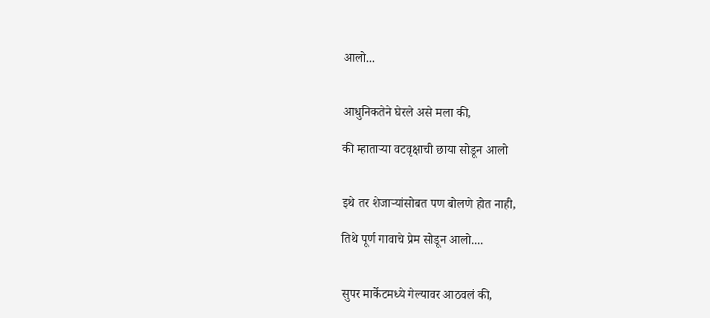आलो...


आधुनिकतेने घेरले असे मला की,

की म्हाताऱ्या वटवृक्षाची छाया सोडून आलो


इथे तर शेजाऱ्यांसोबत पण बोलणे होत नाही,

तिथे पूर्ण गावाचे प्रेम सोडून आलो....


सुपर मार्केटमध्ये गेल्यावर आठवलं की,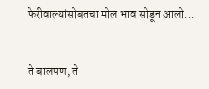फेरीवाल्यांसोबतचा मोल भाव सोडून आलो...


ते बालपण, ते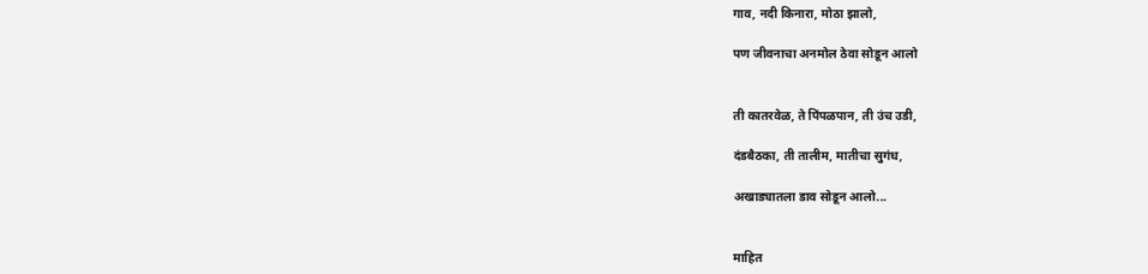गाव, नदी किनारा, मोठा झालो,

पण जीवनाचा अनमोल ठेवा सोडून आलो


ती कातरवेळ, ते पिंपळपान, ती उंच उडी,

दंडबैठका, ती तालीम, मातीचा सुगंध,

अखाड्यातला डाव सोडून आलो...


माहित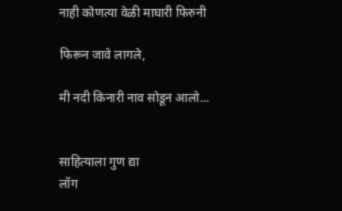नाही कोणत्या वेळी माघारी फिरुनी

फिरून जावे लागले,

मी नदी किनारी नाव सोडून आलो...


साहित्याला गुण द्या
लॉग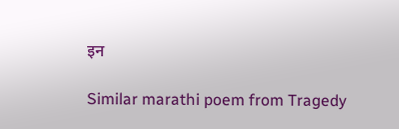इन

Similar marathi poem from Tragedy